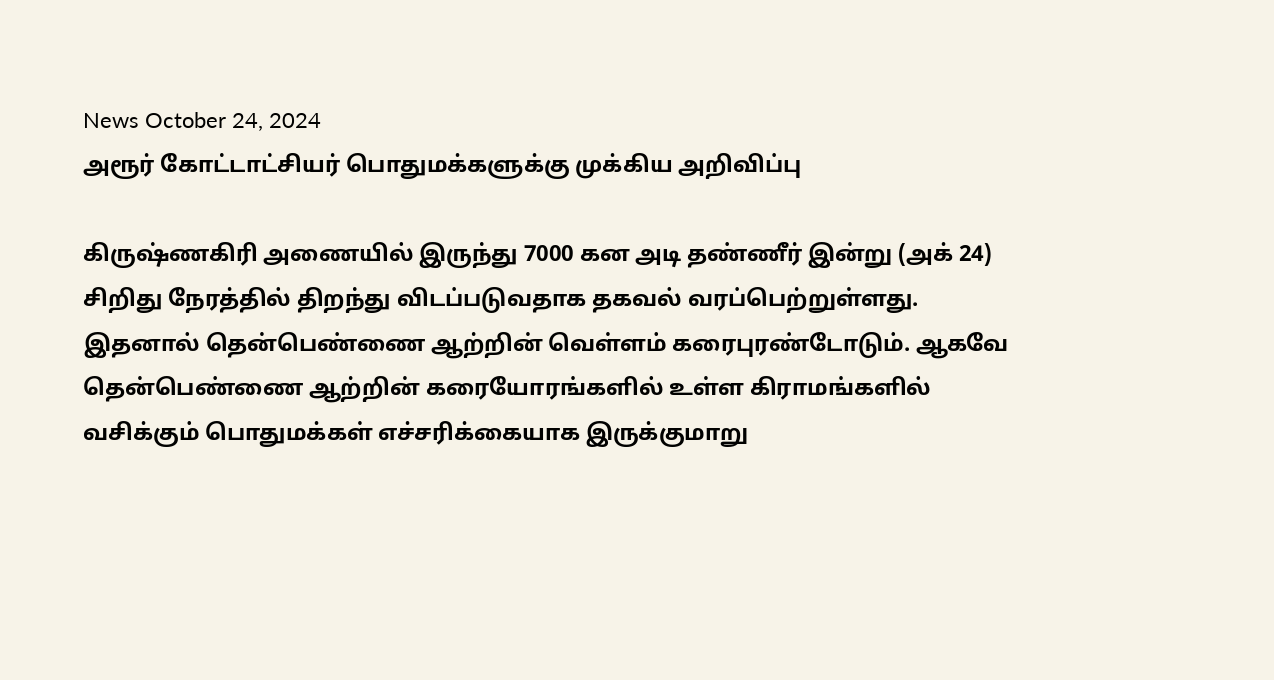News October 24, 2024
அரூர் கோட்டாட்சியர் பொதுமக்களுக்கு முக்கிய அறிவிப்பு

கிருஷ்ணகிரி அணையில் இருந்து 7000 கன அடி தண்ணீர் இன்று (அக் 24) சிறிது நேரத்தில் திறந்து விடப்படுவதாக தகவல் வரப்பெற்றுள்ளது. இதனால் தென்பெண்ணை ஆற்றின் வெள்ளம் கரைபுரண்டோடும். ஆகவே தென்பெண்ணை ஆற்றின் கரையோரங்களில் உள்ள கிராமங்களில் வசிக்கும் பொதுமக்கள் எச்சரிக்கையாக இருக்குமாறு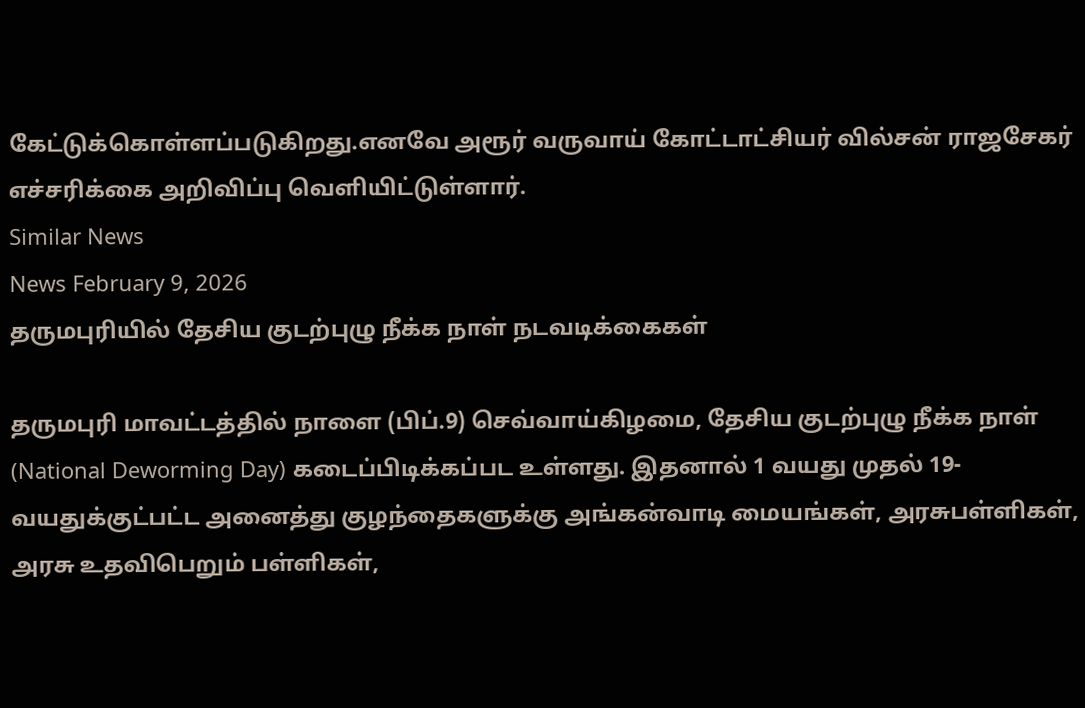கேட்டுக்கொள்ளப்படுகிறது.எனவே அரூர் வருவாய் கோட்டாட்சியர் வில்சன் ராஜசேகர் எச்சரிக்கை அறிவிப்பு வெளியிட்டுள்ளார்.
Similar News
News February 9, 2026
தருமபுரியில் தேசிய குடற்புழு நீக்க நாள் நடவடிக்கைகள்

தருமபுரி மாவட்டத்தில் நாளை (பிப்.9) செவ்வாய்கிழமை, தேசிய குடற்புழு நீக்க நாள் (National Deworming Day) கடைப்பிடிக்கப்பட உள்ளது. இதனால் 1 வயது முதல் 19-வயதுக்குட்பட்ட அனைத்து குழந்தைகளுக்கு அங்கன்வாடி மையங்கள், அரசுபள்ளிகள், அரசு உதவிபெறும் பள்ளிகள்,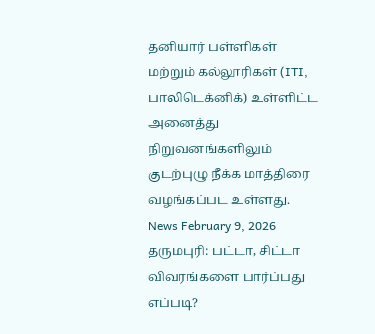தனியார் பள்ளிகள் மற்றும் கல்லூரிகள் (ITI, பாலிடெக்னிக்) உள்ளிட்ட அனைத்து நிறுவனங்களிலும் குடற்புழு நீக்க மாத்திரை வழங்கப்பட உள்ளது.
News February 9, 2026
தருமபுரி: பட்டா, சிட்டா விவரங்களை பார்ப்பது எப்படி?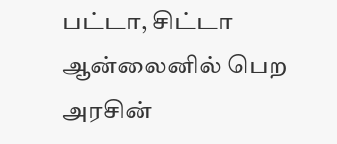பட்டா, சிட்டா ஆன்லைனில் பெற அரசின்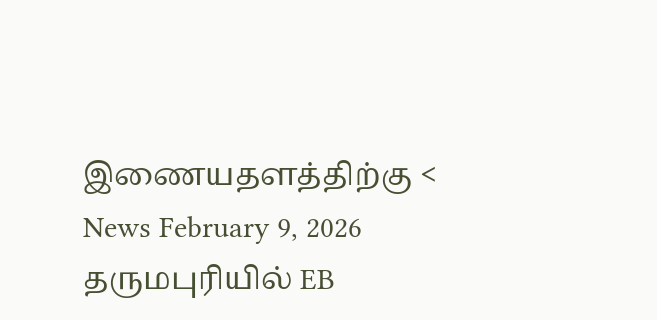இணையதளத்திற்கு <
News February 9, 2026
தருமபுரியில் EB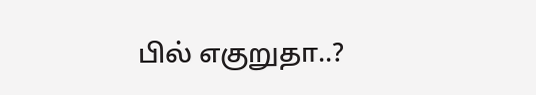பில் எகுறுதா..?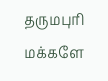தருமபுரி மக்களே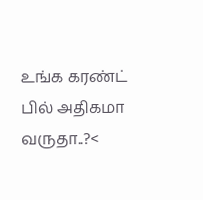உங்க கரண்ட் பில் அதிகமா வருதா..?<